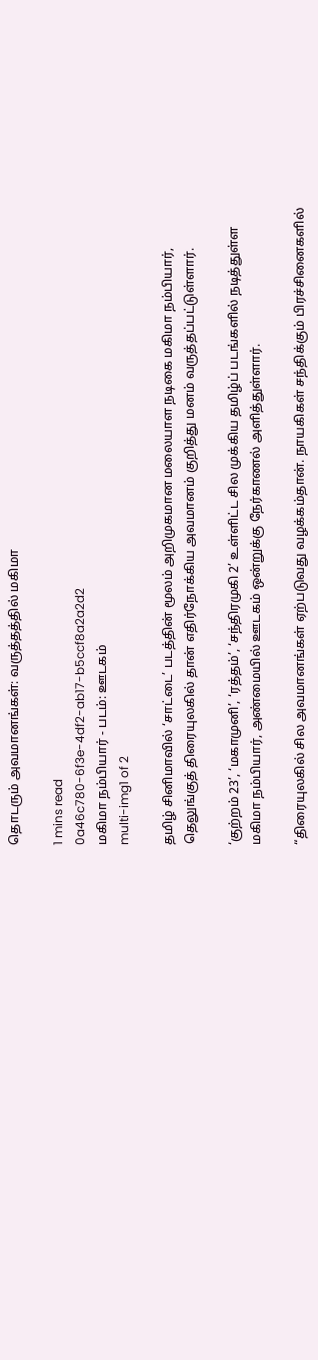தொடரும் அவமானங்கள்: வருத்தத்தில் மகிமா

1 mins read
0a46c780-6f3e-4df2-ab17-b5ccf8a2a2d2
மகிமா நம்பியார் - படம்: ஊடகம்
multi-img1 of 2

தமிழ் சினிமாவில் ‘சாட்டை’ படத்தின் மூலம் அறிமுகமான மலையாள நடிகை மகிமா நம்பியார், தெலுங்குத் திரையுலகில் தான் எதிர்நோக்கிய அவமானம் குறித்து மனம் வருத்தப்பட்டுள்ளார்.

‘குற்றம் 23’, ‘மகாமுனி’, ‘ரத்தம்’, ‘சந்திரமுகி 2’ உள்ளிட்ட சில முக்கிய தமிழ்ப் படங்களில் நடித்துள்ள மகிமா நம்பியார், அண்மையில் ஊடகம் ஒன்றுக்கு நேர்காணல் அளித்துள்ளார்.

“திரையுலகில் சில அவமானங்கள் ஏற்படுவது வழக்கம்தான். நாயகிகள் சந்திக்கும் பிரச்சினைகளில்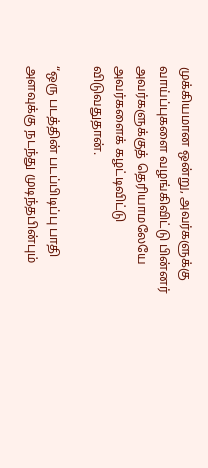முக்கியமான ஒன்று, அவர்களுக்கு வாய்ப்புகளை வழங்கிவிட்டு பின்னர் அவர்களுக்குத் தெரியாமலேயே அவர்களைக் கழட்டிவிட்டு விடுவதுதான்.

“ஒரு படத்தின் படப்பிடிப்பு பாதி அளவுக்கு நடந்து முடிந்தபின்பும்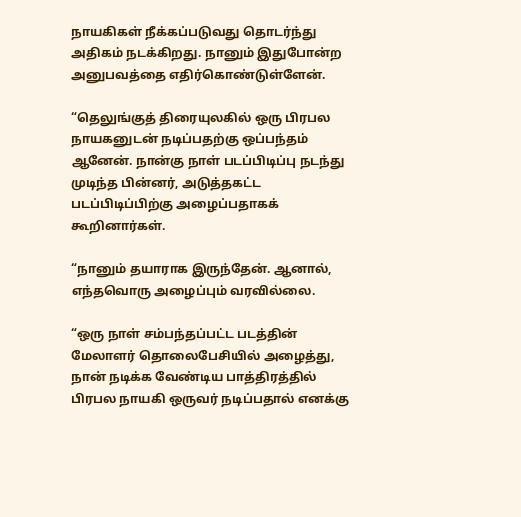நாயகிகள் நீக்கப்படுவது தொடர்ந்து அதிகம் நடக்கிறது. நானும் இதுபோன்ற அனுபவத்தை எதிர்கொண்டுள்ளேன்.

“தெலுங்குத் திரையுலகில் ஒரு பிரபல நாயகனுடன் நடிப்பதற்கு ஒப்பந்தம் ஆனேன். நான்கு நாள் படப்பிடிப்பு நடந்து முடிந்த பின்னர், அடுத்தகட்ட படப்பிடிப்பிற்கு அழைப்பதாகக் கூறினார்கள்.

“நானும் தயாராக இருந்தேன். ஆனால், எந்தவொரு அழைப்பும் வரவில்லை.

“ஒரு நாள் சம்பந்தப்பட்ட படத்தின் மேலாளர் தொலைபேசியில் அழைத்து, நான் நடிக்க வேண்டிய பாத்திரத்தில் பிரபல நாயகி ஒருவர் நடிப்பதால் எனக்கு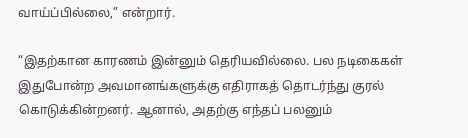வாய்ப்பில்லை,” என்றார்.

“இதற்கான காரணம் இன்னும் தெரியவில்லை. பல நடிகைகள் இதுபோன்ற அவமானங்களுக்கு எதிராகத் தொடர்ந்து குரல் கொடுக்கின்றனர். ஆனால், அதற்கு எந்தப் பலனும்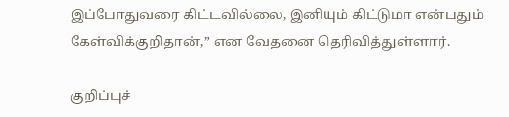இப்போதுவரை கிட்டவில்லை, இனியும் கிட்டுமா என்பதும் கேள்விக்குறிதான்,” என வேதனை தெரிவித்துள்ளார்.

குறிப்புச்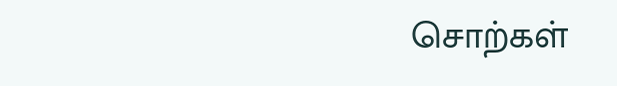சொற்கள்